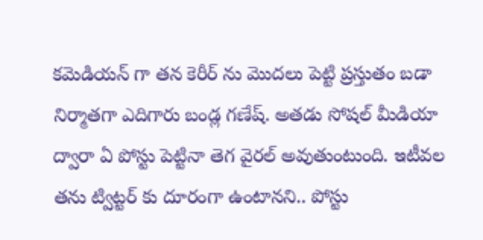కమెడియన్ గా తన కెరీర్ ను మొదలు పెట్టి ప్రస్తుతం బడా నిర్మాతగా ఎదిగారు బండ్ల గణేష్. అతడు సోషల్ మీడియా ద్వారా ఏ పోస్టు పెట్టినా తెగ వైరల్ అవుతుంటుంది. ఇటీవల తను ట్విట్టర్ కు దూరంగా ఉంటానని.. పోస్టు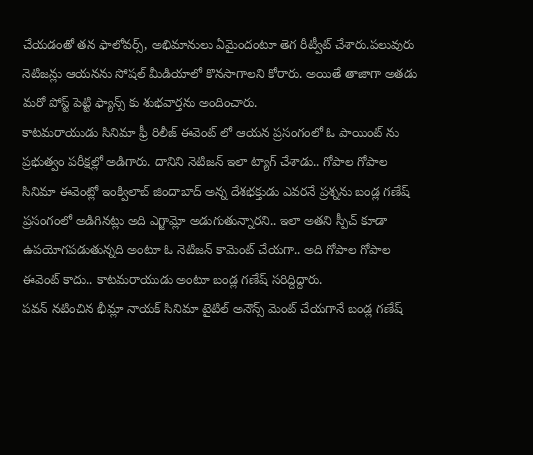చేయడంతో తన ఫాలోవర్స్, అభిమానులు ఏమైందంటూ తెగ రీట్వీట్ చేశారు.పలువురు నెటిజన్లు ఆయనను సోషల్ మీడియాలో కొనసాగాలని కోరారు. అయితే తాజాగా అతడు మరో పోస్ట్ పెట్టి ఫ్యాన్స్ కు శుభవార్తను అందించారు.
కాటమరాయుడు సినిమా ఫ్రీ రిలీజ్ ఈవెంట్ లో ఆయన ప్రసంగంలో ఓ పాయింట్ ను ప్రభుత్వం పరీక్షల్లో అడిగారు. దానిని నెటిజన్ ఇలా ట్యాగ్ చేశాడు.. గోపాల గోపాల సినిమా ఈవెంట్లో ఇంక్విలాబ్ జిందాబాద్ అన్న దేశభక్తుడు ఎవరనే ప్రశ్నను బండ్ల గణేష్ ప్రసంగంలో అడిగినట్లు అది ఎగ్జామ్లో అడుగుతున్నారని.. ఇలా అతని స్పీచ్ కూడా ఉపయోగపడుతున్నది అంటూ ఓ నెటిజన్ కామెంట్ చేయగా.. అది గోపాల గోపాల ఈవెంట్ కాదు.. కాటమరాయుడు అంటూ బండ్ల గణేష్ సరిద్దిద్దారు.
పవన్ నటించిన భీమ్లా నాయక్ సినిమా టైటిల్ అనౌన్స్ మెంట్ చేయగానే బండ్ల గణేష్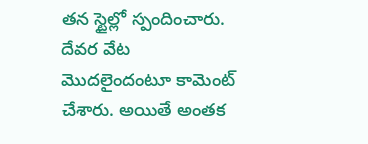తన స్టైల్లో స్పందించారు. దేవర వేట మొదలైందంటూ కామెంట్ చేశారు. అయితే అంతక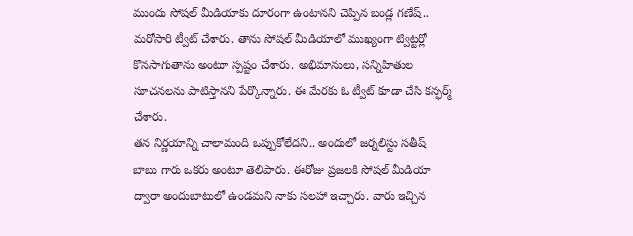ముందు సోషల్ మీడియాకు దూరంగా ఉంటానని చెప్పిన బండ్ల గణేష్.. మరోసారి ట్వీట్ చేశారు. తాను సోషల్ మీడియాలో ముఖ్యంగా ట్విట్టర్లో కొనసాగుతాను అంటూ స్పష్టం చేశారు. అభిమానులు, సన్నిహితుల సూచనలను పాటిస్తానని పేర్కొన్నారు. ఈ మేరకు ఓ ట్వీట్ కూడా చేసి కన్ఫర్మ్ చేశారు.
తన నిర్ణయాన్ని చాలామంది ఒప్పుకోలేదని.. అందులో జర్నలిస్టు సతీష్ బాబు గారు ఒకరు అంటూ తెలిపారు. ఈరోజు ప్రజలకి సోషల్ మీడియా ద్వారా అందుబాటులో ఉండమని నాకు సలహా ఇచ్చారు. వారు ఇచ్చిన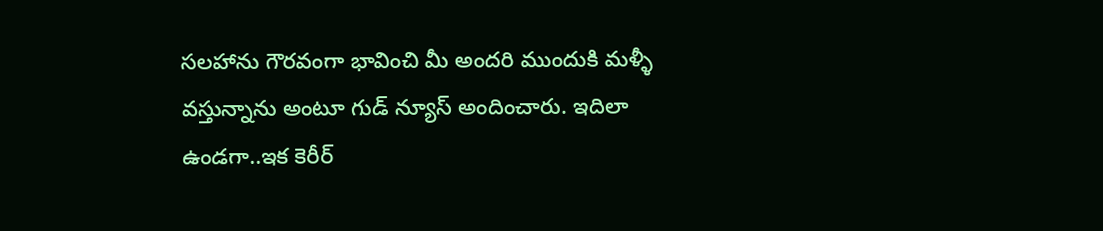సలహాను గౌరవంగా భావించి మీ అందరి ముందుకి మళ్ళీ వస్తున్నాను అంటూ గుడ్ న్యూస్ అందించారు. ఇదిలా ఉండగా..ఇక కెరీర్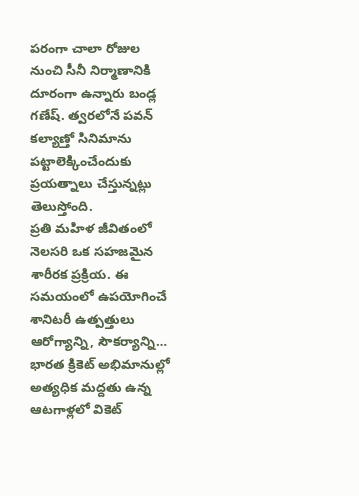పరంగా చాలా రోజుల నుంచి సీనీ నిర్మాణానికి దూరంగా ఉన్నారు బండ్ల గణేష్. త్వరలోనే పవన్ కల్యాణ్తో సినిమాను పట్టాలెక్కించేందుకు ప్రయత్నాలు చేస్తున్నట్లు తెలుస్తోంది.
ప్రతి మహిళ జీవితంలో నెలసరి ఒక సహజమైన శారీరక ప్రక్రియ. ఈ సమయంలో ఉపయోగించే శానిటరీ ఉత్పత్తులు ఆరోగ్యాన్ని, సౌకర్యాన్ని…
భారత క్రికెట్ అభిమానుల్లో అత్యధిక మద్దతు ఉన్న ఆటగాళ్లలో వికెట్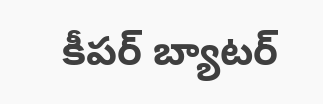కీపర్ బ్యాటర్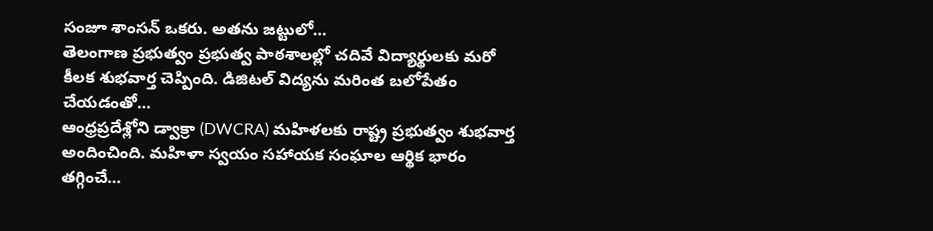సంజూ శాంసన్ ఒకరు. అతను జట్టులో…
తెలంగాణ ప్రభుత్వం ప్రభుత్వ పాఠశాలల్లో చదివే విద్యార్థులకు మరో కీలక శుభవార్త చెప్పింది. డిజిటల్ విద్యను మరింత బలోపేతం చేయడంతో…
ఆంధ్రప్రదేశ్లోని డ్వాక్రా (DWCRA) మహిళలకు రాష్ట్ర ప్రభుత్వం శుభవార్త అందించింది. మహిళా స్వయం సహాయక సంఘాల ఆర్థిక భారం తగ్గించే…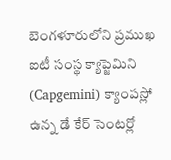బెంగళూరులోని ప్రముఖ ఐటీ సంస్థ క్యాప్జెమిని (Capgemini) క్యాంపస్లో ఉన్న డే కేర్ సెంటర్లో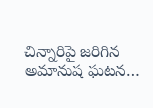చిన్నారిపై జరిగిన అమానుష ఘటన…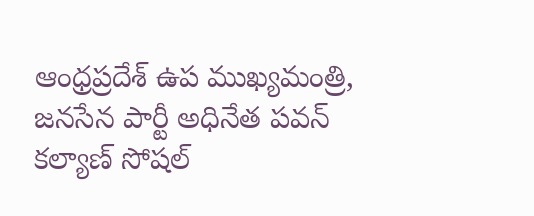ఆంధ్రప్రదేశ్ ఉప ముఖ్యమంత్రి, జనసేన పార్టీ అధినేత పవన్ కల్యాణ్ సోషల్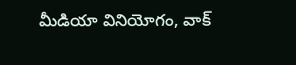మీడియా వినియోగం, వాక్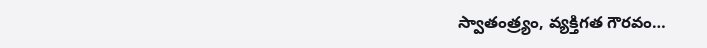స్వాతంత్ర్యం, వ్యక్తిగత గౌరవం…